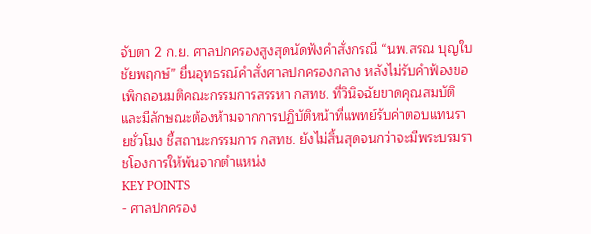จับตา 2 ก.ย. ศาลปกครองสูงสุดนัดฟังคำสั่งกรณี “นพ.สรณ บุญใบชัยพฤกษ์” ยื่นอุทธรณ์คำสั่งศาลปกครองกลาง หลังไม่รับคำฟ้องขอเพิกถอนมติคณะกรรมการสรรหา กสทช. ที่วินิจฉัยขาดคุณสมบัติและมีลักษณะต้องห้ามจากการปฏิบัติหน้าที่แพทย์รับค่าตอบแทนรายชั่วโมง ชี้สถานะกรรมการ กสทช. ยังไม่สิ้นสุดจนกว่าจะมีพระบรมราชโองการให้พ้นจากตำแหน่ง
KEY POINTS
- ศาลปกครอง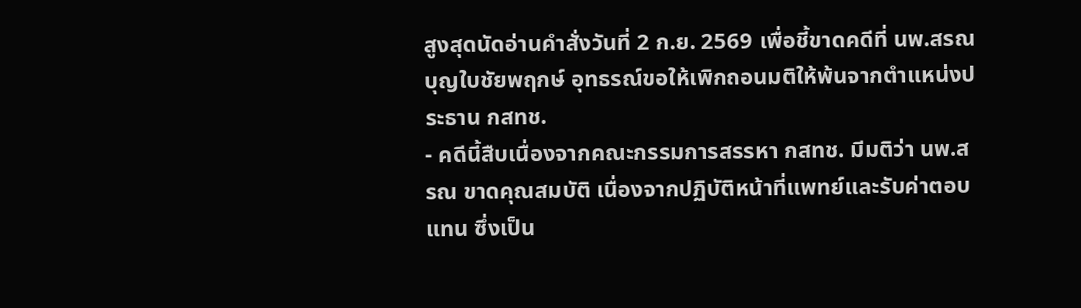สูงสุดนัดอ่านคำสั่งวันที่ 2 ก.ย. 2569 เพื่อชี้ขาดคดีที่ นพ.สรณ บุญใบชัยพฤกษ์ อุทธรณ์ขอให้เพิกถอนมติให้พ้นจากตำแหน่งประธาน กสทช.
- คดีนี้สืบเนื่องจากคณะกรรมการสรรหา กสทช. มีมติว่า นพ.สรณ ขาดคุณสมบัติ เนื่องจากปฏิบัติหน้าที่แพทย์และรับค่าตอบแทน ซึ่งเป็น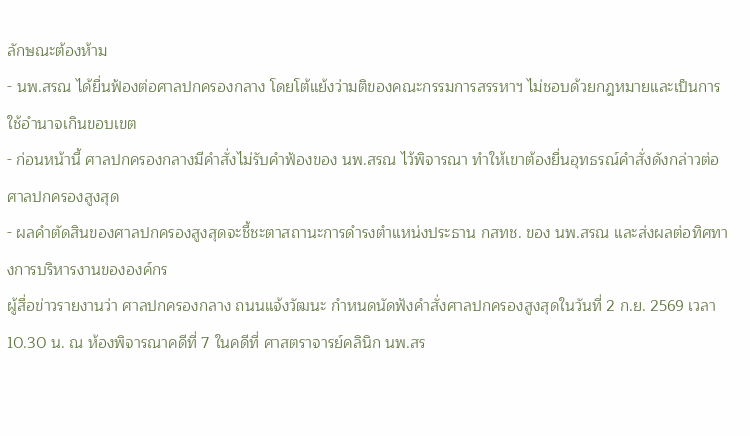ลักษณะต้องห้าม
- นพ.สรณ ได้ยื่นฟ้องต่อศาลปกครองกลาง โดยโต้แย้งว่ามติของคณะกรรมการสรรหาฯ ไม่ชอบด้วยกฎหมายและเป็นการใช้อำนาจเกินขอบเขต
- ก่อนหน้านี้ ศาลปกครองกลางมีคำสั่งไม่รับคำฟ้องของ นพ.สรณ ไว้พิจารณา ทำให้เขาต้องยื่นอุทธรณ์คำสั่งดังกล่าวต่อศาลปกครองสูงสุด
- ผลคำตัดสินของศาลปกครองสูงสุดจะชี้ชะตาสถานะการดำรงตำแหน่งประธาน กสทช. ของ นพ.สรณ และส่งผลต่อทิศทางการบริหารงานขององค์กร
ผู้สื่อข่าวรายงานว่า ศาลปกครองกลาง ถนนแจ้งวัฒนะ กำหนดนัดฟังคำสั่งศาลปกครองสูงสุดในวันที่ 2 ก.ย. 2569 เวลา 10.30 น. ณ ห้องพิจารณาคดีที่ 7 ในคดีที่ ศาสตราจารย์คลินิก นพ.สร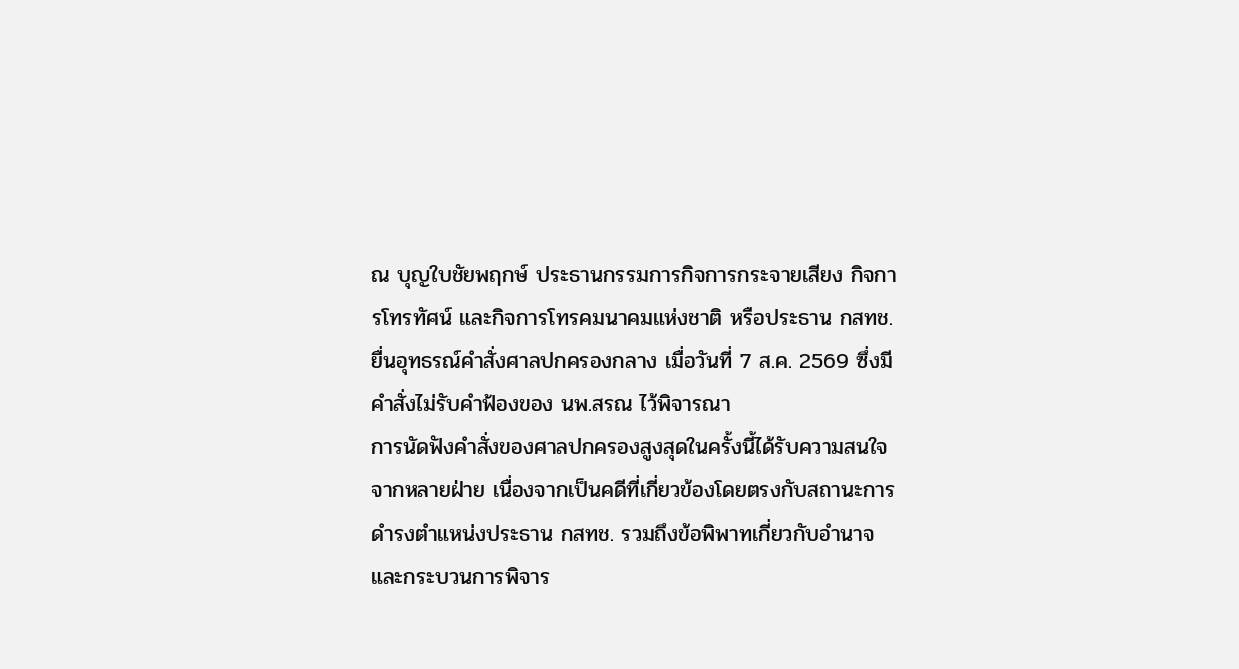ณ บุญใบชัยพฤกษ์ ประธานกรรมการกิจการกระจายเสียง กิจการโทรทัศน์ และกิจการโทรคมนาคมแห่งชาติ หรือประธาน กสทช. ยื่นอุทธรณ์คำสั่งศาลปกครองกลาง เมื่อวันที่ 7 ส.ค. 2569 ซึ่งมีคำสั่งไม่รับคำฟ้องของ นพ.สรณ ไว้พิจารณา
การนัดฟังคำสั่งของศาลปกครองสูงสุดในครั้งนี้ได้รับความสนใจจากหลายฝ่าย เนื่องจากเป็นคดีที่เกี่ยวข้องโดยตรงกับสถานะการดำรงตำแหน่งประธาน กสทช. รวมถึงข้อพิพาทเกี่ยวกับอำนาจและกระบวนการพิจาร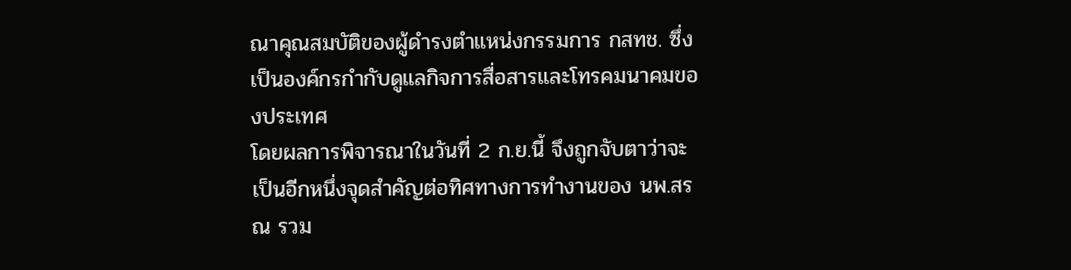ณาคุณสมบัติของผู้ดำรงตำแหน่งกรรมการ กสทช. ซึ่งเป็นองค์กรกำกับดูแลกิจการสื่อสารและโทรคมนาคมของประเทศ
โดยผลการพิจารณาในวันที่ 2 ก.ย.นี้ จึงถูกจับตาว่าจะเป็นอีกหนึ่งจุดสำคัญต่อทิศทางการทำงานของ นพ.สรณ รวม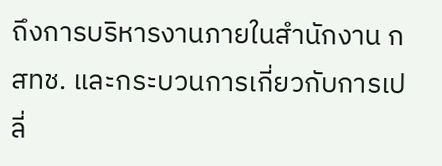ถึงการบริหารงานภายในสำนักงาน กสทช. และกระบวนการเกี่ยวกับการเปลี่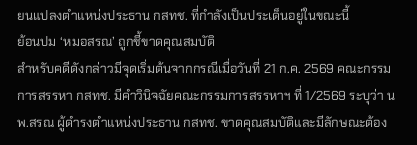ยนแปลงตำแหน่งประธาน กสทช. ที่กำลังเป็นประเด็นอยู่ในขณะนี้
ย้อนปม ‘หมอสรณ’ ถูกชี้ขาดคุณสมบัติ
สำหรับคดีดังกล่าวมีจุดเริ่มต้นจากกรณีเมื่อวันที่ 21 ก.ค. 2569 คณะกรรมการสรรหา กสทช. มีคำวินิจฉัยคณะกรรมการสรรหาฯ ที่ 1/2569 ระบุว่า นพ.สรณ ผู้ดำรงตำแหน่งประธาน กสทช. ขาดคุณสมบัติและมีลักษณะต้อง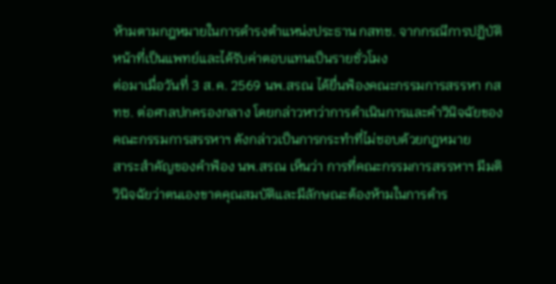ห้ามตามกฎหมายในการดำรงตำแหน่งประธาน กสทช. จากกรณีการปฏิบัติหน้าที่เป็นแพทย์และได้รับค่าตอบแทนเป็นรายชั่วโมง
ต่อมาเมื่อวันที่ 3 ส.ค. 2569 นพ.สรณ ได้ยื่นฟ้องคณะกรรมการสรรหา กสทช. ต่อศาลปกครองกลาง โดยกล่าวหาว่าการดำเนินการและคำวินิจฉัยของคณะกรรมการสรรหาฯ ดังกล่าวเป็นการกระทำที่ไม่ชอบด้วยกฎหมาย
สาระสำคัญของคำฟ้อง นพ.สรณ เห็นว่า การที่คณะกรรมการสรรหาฯ มีมติวินิจฉัยว่าตนเองขาดคุณสมบัติและมีลักษณะต้องห้ามในการดำร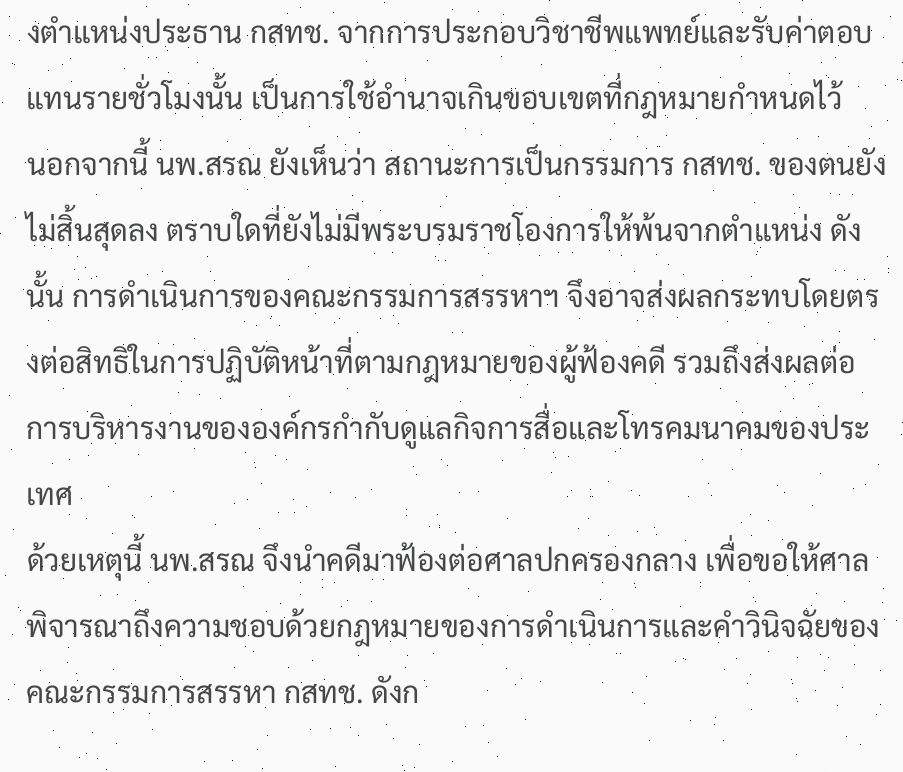งตำแหน่งประธาน กสทช. จากการประกอบวิชาชีพแพทย์และรับค่าตอบแทนรายชั่วโมงนั้น เป็นการใช้อำนาจเกินขอบเขตที่กฎหมายกำหนดไว้
นอกจากนี้ นพ.สรณ ยังเห็นว่า สถานะการเป็นกรรมการ กสทช. ของตนยังไม่สิ้นสุดลง ตราบใดที่ยังไม่มีพระบรมราชโองการให้พ้นจากตำแหน่ง ดังนั้น การดำเนินการของคณะกรรมการสรรหาฯ จึงอาจส่งผลกระทบโดยตรงต่อสิทธิในการปฏิบัติหน้าที่ตามกฎหมายของผู้ฟ้องคดี รวมถึงส่งผลต่อการบริหารงานขององค์กรกำกับดูแลกิจการสื่อและโทรคมนาคมของประเทศ
ด้วยเหตุนี้ นพ.สรณ จึงนำคดีมาฟ้องต่อศาลปกครองกลาง เพื่อขอให้ศาลพิจารณาถึงความชอบด้วยกฎหมายของการดำเนินการและคำวินิจฉัยของคณะกรรมการสรรหา กสทช. ดังก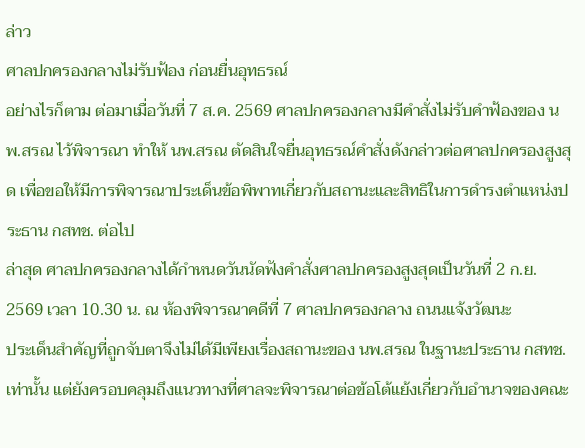ล่าว
ศาลปกครองกลางไม่รับฟ้อง ก่อนยื่นอุทธรณ์
อย่างไรก็ตาม ต่อมาเมื่อวันที่ 7 ส.ค. 2569 ศาลปกครองกลางมีคำสั่งไม่รับคำฟ้องของ นพ.สรณ ไว้พิจารณา ทำให้ นพ.สรณ ตัดสินใจยื่นอุทธรณ์คำสั่งดังกล่าวต่อศาลปกครองสูงสุด เพื่อขอให้มีการพิจารณาประเด็นข้อพิพาทเกี่ยวกับสถานะและสิทธิในการดำรงตำแหน่งประธาน กสทช. ต่อไป
ล่าสุด ศาลปกครองกลางได้กำหนดวันนัดฟังคำสั่งศาลปกครองสูงสุดเป็นวันที่ 2 ก.ย. 2569 เวลา 10.30 น. ณ ห้องพิจารณาคดีที่ 7 ศาลปกครองกลาง ถนนแจ้งวัฒนะ
ประเด็นสำคัญที่ถูกจับตาจึงไม่ได้มีเพียงเรื่องสถานะของ นพ.สรณ ในฐานะประธาน กสทช. เท่านั้น แต่ยังครอบคลุมถึงแนวทางที่ศาลจะพิจารณาต่อข้อโต้แย้งเกี่ยวกับอำนาจของคณะ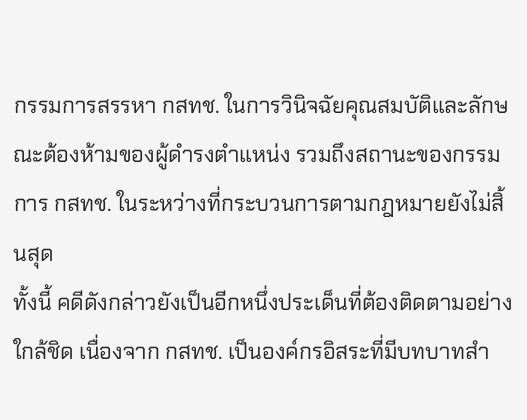กรรมการสรรหา กสทช. ในการวินิจฉัยคุณสมบัติและลักษณะต้องห้ามของผู้ดำรงตำแหน่ง รวมถึงสถานะของกรรมการ กสทช. ในระหว่างที่กระบวนการตามกฎหมายยังไม่สิ้นสุด
ทั้งนี้ คดีดังกล่าวยังเป็นอีกหนึ่งประเด็นที่ต้องติดตามอย่างใกล้ชิด เนื่องจาก กสทช. เป็นองค์กรอิสระที่มีบทบาทสำ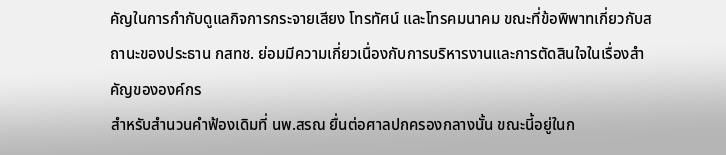คัญในการกำกับดูแลกิจการกระจายเสียง โทรทัศน์ และโทรคมนาคม ขณะที่ข้อพิพาทเกี่ยวกับสถานะของประธาน กสทช. ย่อมมีความเกี่ยวเนื่องกับการบริหารงานและการตัดสินใจในเรื่องสำคัญขององค์กร
สำหรับสำนวนคำฟ้องเดิมที่ นพ.สรณ ยื่นต่อศาลปกครองกลางนั้น ขณะนี้อยู่ในก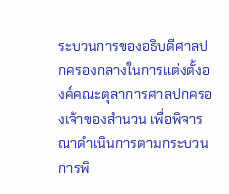ระบวนการของอธิบดีศาลปกครองกลางในการแต่งตั้งองค์คณะตุลาการศาลปกครองเจ้าของสำนวน เพื่อพิจารณาดำเนินการตามกระบวนการพิ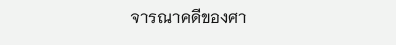จารณาคดีของศา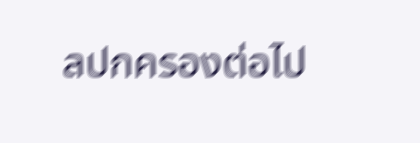ลปกครองต่อไป